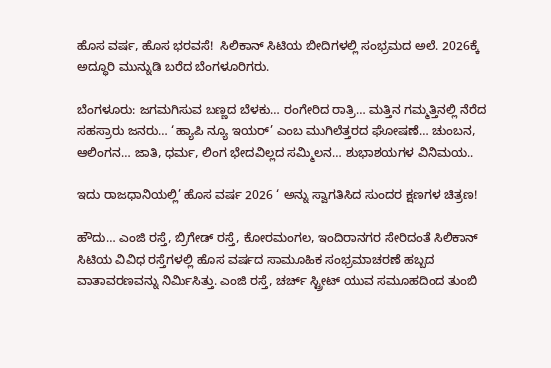ಹೊಸ ವರ್ಷ, ಹೊಸ ಭರವಸೆ!  ಸಿಲಿಕಾನ್ ಸಿಟಿಯ ಬೀದಿಗಳಲ್ಲಿ ಸಂಭ್ರಮದ ಅಲೆ. 2026ಕ್ಕೆ ಅದ್ಧೂರಿ ಮುನ್ನುಡಿ ಬರೆದ ಬೆಂಗಳೂರಿಗರು.

ಬೆಂಗಳೂರು: ಜಗಮಗಿಸುವ ಬಣ್ಣದ ಬೆಳಕು… ರಂಗೇರಿದ ರಾತ್ರಿ… ಮತ್ತಿನ ಗಮ್ಮತ್ತಿನಲ್ಲಿ ನೆರೆದ ಸಹಸ್ರಾರು ಜನರು… ‘ಹ್ಯಾಪಿ ನ್ಯೂ ಇಯರ್‌’ ಎಂಬ ಮುಗಿಲೆತ್ತರದ ಘೋಷಣೆ… ಚುಂಬನ, ಆಲಿಂಗನ… ಜಾತಿ, ಧರ್ಮ, ಲಿಂಗ ಭೇದವಿಲ್ಲದ ಸಮ್ಮಿಲನ… ಶುಭಾಶಯಗಳ ವಿನಿಮಯ..

ಇದು ರಾಜಧಾನಿಯಲ್ಲಿ’ ಹೊಸ ವರ್ಷ 2026 ‘ ಅನ್ನು ಸ್ವಾಗತಿಸಿದ ಸುಂದರ ಕ್ಷಣಗಳ ಚಿತ್ರಣ!

ಹೌದು… ಎಂಜಿ ರಸ್ತೆ, ಬ್ರಿಗೇಡ್‌ ರಸ್ತೆ, ಕೋರಮಂಗಲ, ಇಂದಿರಾನಗರ ಸೇರಿದಂತೆ ಸಿಲಿಕಾನ್‌ ಸಿಟಿಯ ವಿವಿಧ ರಸ್ತೆಗಳಲ್ಲಿ ಹೊಸ ವರ್ಷದ ಸಾಮೂಹಿಕ ಸಂಭ್ರಮಾಚರಣೆ ಹಬ್ಬದ ವಾತಾವರಣವನ್ನು ನಿರ್ಮಿಸಿತ್ತು. ಎಂಜಿ ರಸ್ತೆ, ಚರ್ಚ್‌ ಸ್ಟ್ರೀಟ್‌ ಯುವ ಸಮೂಹದಿಂದ ತುಂಬಿ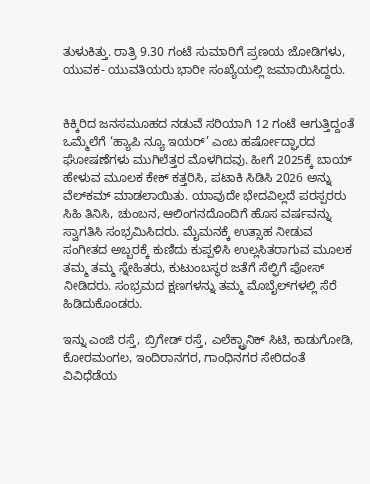ತುಳುಕಿತ್ತು. ರಾತ್ರಿ 9.30 ಗಂಟೆ ಸುಮಾರಿಗೆ ಪ್ರಣಯ ಜೋಡಿಗಳು, ಯುವಕ- ಯುವತಿಯರು ಭಾರೀ ಸಂಖ್ಯೆಯಲ್ಲಿ ಜಮಾಯಿಸಿದ್ದರು.


ಕಿಕ್ಕಿರಿದ ಜನಸಮೂಹದ ನಡುವೆ ಸರಿಯಾಗಿ 12 ಗಂಟೆ ಆಗುತ್ತಿದ್ದಂತೆ ಒಮ್ಮೆಲೆಗೆ ‘ಹ್ಯಾಪಿ ನ್ಯೂ ಇಯರ್‌’ ಎಂಬ ಹರ್ಷೋದ್ಘಾರದ ಘೋಷಣೆಗಳು ಮುಗಿಲೆತ್ತರ ಮೊಳಗಿದವು. ಹೀಗೆ 2025ಕ್ಕೆ ಬಾಯ್‌ ಹೇಳುವ ಮೂಲಕ ಕೇಕ್‌ ಕತ್ತರಿಸಿ, ಪಟಾಕಿ ಸಿಡಿಸಿ 2026 ಅನ್ನು ವೆಲ್‌ಕಮ್‌ ಮಾಡಲಾಯಿತು. ಯಾವುದೇ ಭೇದವಿಲ್ಲದೆ ಪರಸ್ಪರರು ಸಿಹಿ ತಿನಿಸಿ, ಚುಂಬನ, ಆಲಿಂಗನದೊಂದಿಗೆ ಹೊಸ ವರ್ಷವನ್ನು ಸ್ವಾಗತಿಸಿ ಸಂಭ್ರಮಿಸಿದರು. ಮೈಮನಕ್ಕೆ ಉತ್ಸಾಹ ನೀಡುವ ಸಂಗೀತದ ಅಬ್ಬರಕ್ಕೆ ಕುಣಿದು ಕುಪ್ಪಳಿಸಿ ಉಲ್ಲಸಿತರಾಗುವ ಮೂಲಕ ತಮ್ಮ ತಮ್ಮ ಸ್ನೇಹಿತರು, ಕುಟುಂಬಸ್ಥರ ಜತೆಗೆ ಸೆಲ್ಫಿಗೆ ಪೋಸ್‌ ನೀಡಿದರು. ಸಂಭ್ರಮದ ಕ್ಷಣಗಳನ್ನು ತಮ್ಮ ಮೊಬೈಲ್‌ಗಳಲ್ಲಿ ಸೆರೆ ಹಿಡಿದುಕೊಂಡರು.

ಇನ್ನು ಎಂಜಿ ರಸ್ತೆ, ಬ್ರಿಗೇಡ್‌ ರಸ್ತೆ, ಎಲೆಕ್ಟ್ರಾನಿಕ್‌ ಸಿಟಿ, ಕಾಡುಗೋಡಿ, ಕೋರಮಂಗಲ, ಇಂದಿರಾನಗರ, ಗಾಂಧಿನಗರ ಸೇರಿದಂತೆ ವಿವಿಧೆಡೆಯ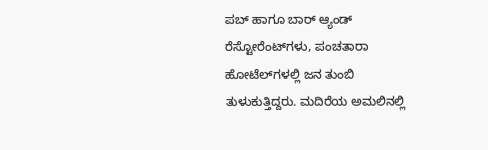ಪಬ್‌ ಹಾಗೂ ಬಾರ್‌ ಆ್ಯಂಡ್‌ ರೆಸ್ಟೋರೆಂಟ್‌ಗಳು, ಪಂಚತಾರಾ ಹೋಟೆಲ್‌ಗಳಲ್ಲಿ ಜನ ತುಂಬಿ ತುಳುಕುತ್ತಿದ್ದರು. ಮದಿರೆಯ ಅಮಲಿನಲ್ಲಿ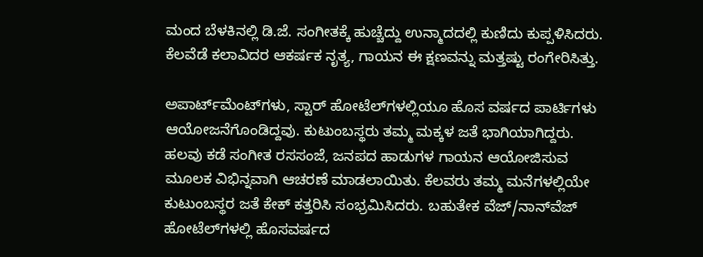ಮಂದ ಬೆಳಕಿನಲ್ಲಿ ಡಿ.ಜೆ. ಸಂಗೀತಕ್ಕೆ ಹುಚ್ಚೆದ್ದು ಉನ್ಮಾದದಲ್ಲಿ ಕುಣಿದು ಕುಪ್ಪಳಿಸಿದರು. ಕೆಲವೆಡೆ ಕಲಾವಿದರ ಆಕರ್ಷಕ ನೃತ್ಯ, ಗಾಯನ ಈ ಕ್ಷಣವನ್ನು ಮತ್ತಷ್ಟು ರಂಗೇರಿಸಿತ್ತು.

ಅಪಾರ್ಟ್‌ಮೆಂಟ್‌ಗಳು, ಸ್ಟಾರ್‌ ಹೋಟೆಲ್‌ಗಳಲ್ಲಿಯೂ ಹೊಸ ವರ್ಷದ ಪಾರ್ಟಿಗಳು ಆಯೋಜನೆಗೊಂಡಿದ್ದವು. ಕುಟುಂಬಸ್ಥರು ತಮ್ಮ ಮಕ್ಕಳ ಜತೆ ಭಾಗಿಯಾಗಿದ್ದರು. ಹಲವು ಕಡೆ ಸಂಗೀತ ರಸಸಂಜೆ, ಜನಪದ ಹಾಡುಗಳ ಗಾಯನ ಆಯೋಜಿಸುವ ಮೂಲಕ ವಿಭಿನ್ನವಾಗಿ ಆಚರಣೆ ಮಾಡಲಾಯಿತು. ಕೆಲವರು ತಮ್ಮ ಮನೆಗಳಲ್ಲಿಯೇ ಕುಟುಂಬಸ್ಥರ ಜತೆ ಕೇಕ್‌ ಕತ್ತರಿಸಿ ಸಂಭ್ರಮಿಸಿದರು. ಬಹುತೇಕ ವೆಜ್‌/ನಾನ್‌ವೆಜ್‌ ಹೋಟೆಲ್‌ಗಳಲ್ಲಿ ಹೊಸವರ್ಷದ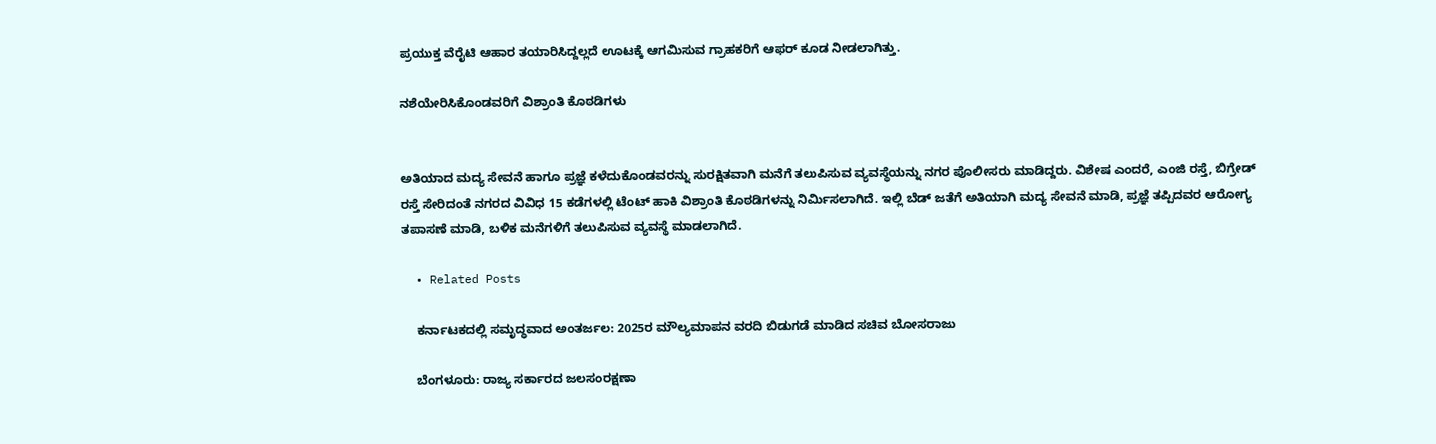ಪ್ರಯುಕ್ತ ವೆರೈಟಿ ಆಹಾರ ತಯಾರಿಸಿದ್ದಲ್ಲದೆ ಊಟಕ್ಕೆ ಆಗಮಿಸುವ ಗ್ರಾಹಕರಿಗೆ ಆಫರ್‌ ಕೂಡ ನೀಡಲಾಗಿತ್ತು.

ನಶೆಯೇರಿಸಿಕೊಂಡವರಿಗೆ ವಿಶ್ರಾಂತಿ ಕೊಠಡಿಗಳು


ಅತಿಯಾದ ಮದ್ಯ ಸೇವನೆ ಹಾಗೂ ಪ್ರಜ್ಞೆ ಕಳೆದುಕೊಂಡವರನ್ನು ಸುರಕ್ಷಿತವಾಗಿ ಮನೆಗೆ ತಲುಪಿಸುವ ವ್ಯವಸ್ಥೆಯನ್ನು ನಗರ ಪೊಲೀಸರು ಮಾಡಿದ್ದರು. ವಿಶೇಷ ಎಂದರೆ, ಎಂಜಿ ರಸ್ತೆ, ಬಿಗ್ರೇಡ್‌ ರಸ್ತೆ ಸೇರಿದಂತೆ ನಗರದ ವಿವಿಧ 15 ಕಡೆಗಳಲ್ಲಿ ಟೆಂಟ್‌ ಹಾಕಿ ವಿಶ್ರಾಂತಿ ಕೊಠಡಿಗಳನ್ನು ನಿರ್ಮಿಸಲಾಗಿದೆ. ಇಲ್ಲಿ ಬೆಡ್‌ ಜತೆಗೆ ಅತಿಯಾಗಿ ಮದ್ಯ ಸೇವನೆ ಮಾಡಿ, ಪ್ರಜ್ಞೆ ತಪ್ಪಿದವರ ಆರೋಗ್ಯ ತಪಾಸಣೆ ಮಾಡಿ, ಬಳಿಕ ಮನೆಗಳಿಗೆ ತಲುಪಿಸುವ ವ್ಯವಸ್ಥೆ ಮಾಡಲಾಗಿದೆ.

  • Related Posts

    ಕರ್ನಾಟಕದಲ್ಲಿ ಸಮೃದ್ಧವಾದ ಅಂತರ್ಜಲ: 2025ರ ಮೌಲ್ಯಮಾಪನ ವರದಿ ಬಿಡುಗಡೆ ಮಾಡಿದ ಸಚಿವ ಬೋಸರಾಜು

    ಬೆಂಗಳೂರು: ರಾಜ್ಯ ಸರ್ಕಾರದ ಜಲಸಂರಕ್ಷಣಾ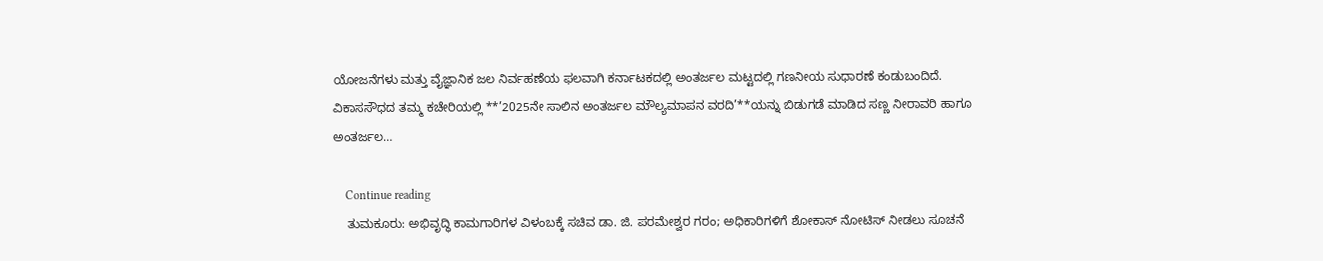ಯೋಜನೆಗಳು ಮತ್ತು ವೈಜ್ಞಾನಿಕ ಜಲ ನಿರ್ವಹಣೆಯ ಫಲವಾಗಿ ಕರ್ನಾಟಕದಲ್ಲಿ ಅಂತರ್ಜಲ ಮಟ್ಟದಲ್ಲಿ ಗಣನೀಯ ಸುಧಾರಣೆ ಕಂಡುಬಂದಿದೆ. ವಿಕಾಸಸೌಧದ ತಮ್ಮ ಕಚೇರಿಯಲ್ಲಿ **’2025ನೇ ಸಾಲಿನ ಅಂತರ್ಜಲ ಮೌಲ್ಯಮಾಪನ ವರದಿ’**ಯನ್ನು ಬಿಡುಗಡೆ ಮಾಡಿದ ಸಣ್ಣ ನೀರಾವರಿ ಹಾಗೂ ಅಂತರ್ಜಲ…

    Continue reading
    ತುಮಕೂರು: ಅಭಿವೃದ್ಧಿ ಕಾಮಗಾರಿಗಳ ವಿಳಂಬಕ್ಕೆ ಸಚಿವ ಡಾ. ಜಿ. ಪರಮೇಶ್ವರ ಗರಂ; ಅಧಿಕಾರಿಗಳಿಗೆ ಶೋಕಾಸ್ ನೋಟಿಸ್ ನೀಡಲು ಸೂಚನೆ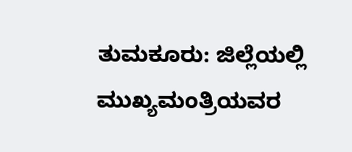ತುಮಕೂರು: ಜಿಲ್ಲೆಯಲ್ಲಿ ಮುಖ್ಯಮಂತ್ರಿಯವರ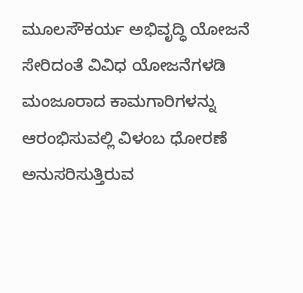ಮೂಲಸೌಕರ್ಯ ಅಭಿವೃದ್ಧಿ ಯೋಜನೆ ಸೇರಿದಂತೆ ವಿವಿಧ ಯೋಜನೆಗಳಡಿ ಮಂಜೂರಾದ ಕಾಮಗಾರಿಗಳನ್ನು ಆರಂಭಿಸುವಲ್ಲಿ ವಿಳಂಬ ಧೋರಣೆ ಅನುಸರಿಸುತ್ತಿರುವ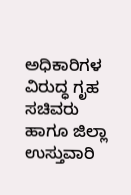ಅಧಿಕಾರಿಗಳ ವಿರುದ್ಧ ಗೃಹ ಸಚಿವರು ಹಾಗೂ ಜಿಲ್ಲಾ ಉಸ್ತುವಾರಿ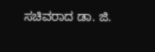ಸಚಿವರಾದ ಡಾ. ಜಿ.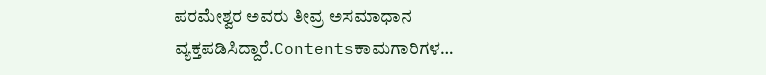ಪರಮೇಶ್ವರ ಅವರು ತೀವ್ರ ಅಸಮಾಧಾನ ವ್ಯಕ್ತಪಡಿಸಿದ್ದಾರೆ.Contentsಕಾಮಗಾರಿಗಳ…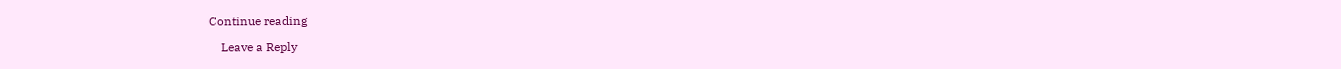Continue reading

    Leave a Reply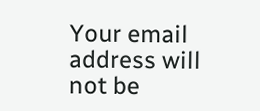Your email address will not be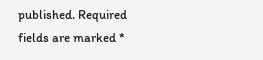published. Required fields are marked *